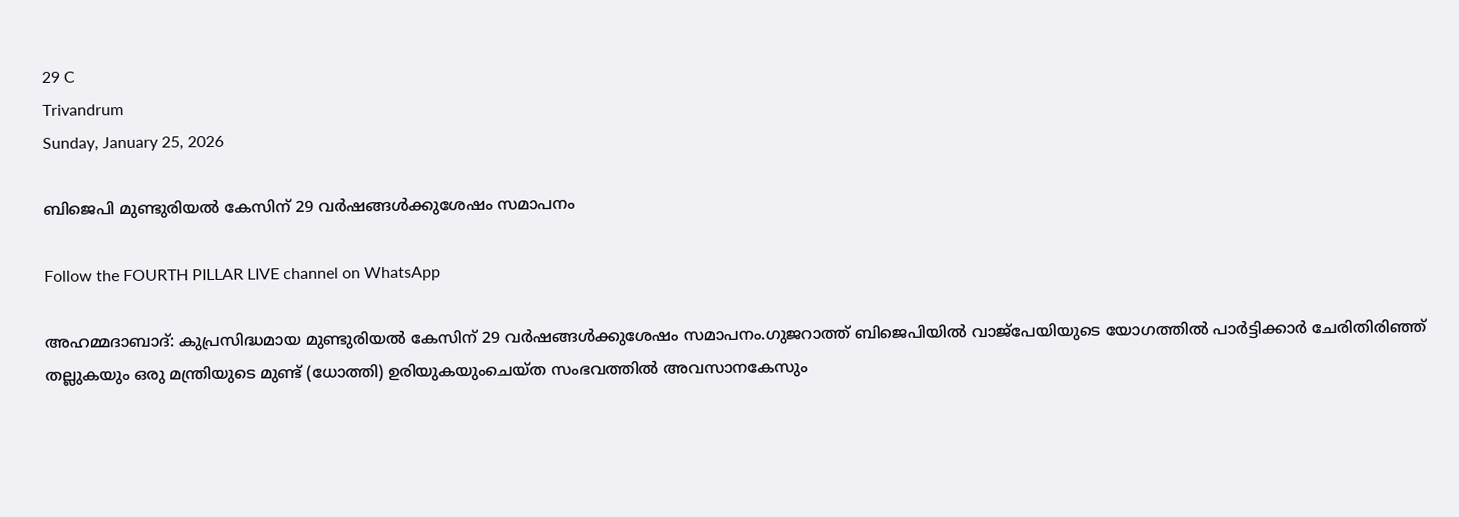29 C
Trivandrum
Sunday, January 25, 2026

ബിജെപി മുണ്ടുരിയൽ കേസിന് 29 വർഷങ്ങൾക്കുശേഷം സമാപനം

Follow the FOURTH PILLAR LIVE channel on WhatsApp

അഹമ്മദാബാദ്: കുപ്രസിദ്ധമായ മുണ്ടുരിയൽ കേസിന് 29 വർഷങ്ങൾക്കുശേഷം സമാപനം.ഗുജറാത്ത് ബിജെപിയിൽ വാജ്‌പേയിയുടെ യോഗത്തിൽ പാർട്ടിക്കാർ ചേരിതിരിഞ്ഞ് തല്ലുകയും ഒരു മന്ത്രിയുടെ മുണ്ട് (ധോത്തി) ഉരിയുകയുംചെയ്ത സംഭവത്തിൽ അവസാനകേസും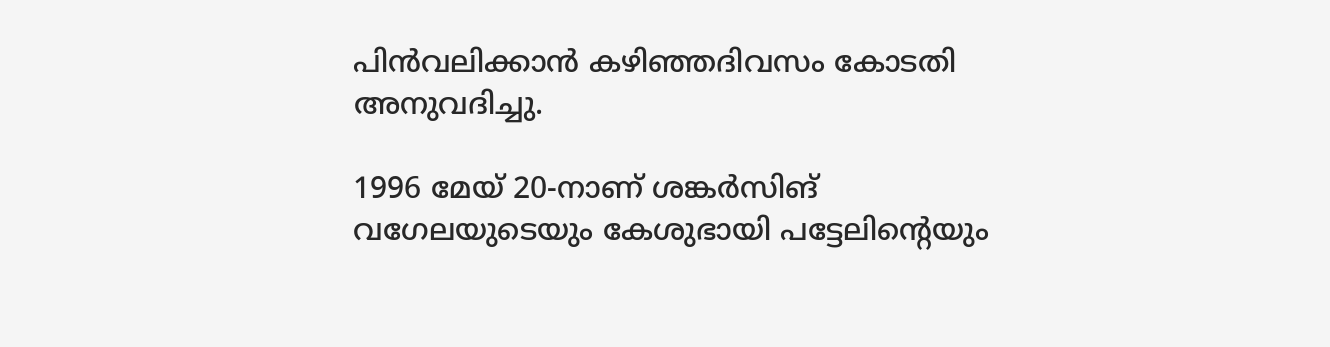പിൻവലിക്കാൻ കഴിഞ്ഞദിവസം കോടതി അനുവദിച്ചു.

1996 മേയ് 20-നാണ് ശങ്കർസിങ് വഗേലയുടെയും കേശുഭായി പട്ടേലിന്റെയും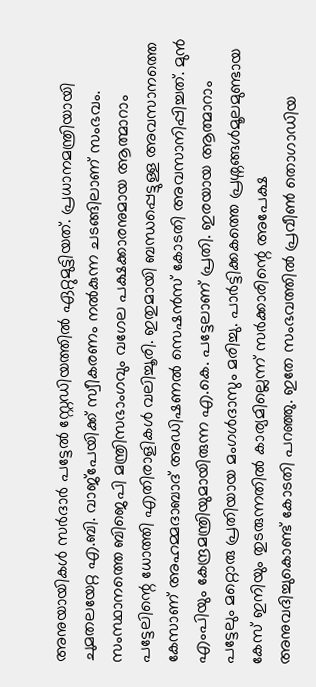അനുയായികൾ സർദാർ പട്ടേൽ സ്റ്റേഡിയത്തിൽ ഏറ്റുമുട്ടിയത്. പ്രധാനമന്ത്രിയായി ചുമതലയേറ്റ എ.ബി. വാജ്‌പേയിക്ക് സ്വീകരണം നൽകുന്ന ചടങ്ങിലാണ് സംഭവം. സംസ്ഥാനത്തെ ബിജെപി മന്ത്രിസഭാംഗവും വഗേല പക്ഷക്കാരനുമായ ആത്മാറാം പട്ടേലിന്റെ ധോത്തി എതിരാളികൾ വലിച്ചൂരി. ഇതുമായി ബന്ധപ്പെട്ടുള്ള അവസാനത്തെ കേസാണ് അഹമ്മദാബാദ് അഡിഷണൽ സെഷൻസ് കോടതി അവസാനിപ്പിച്ചത്. മുൻ എംപിയും കേന്ദ്രമന്ത്രിയുമായിരുന്ന എ.കെ. പട്ടേലാണ് പ്രതി. ഇരയായ ആത്മാറാം പട്ടേലും മറ്റൊരു പ്രതിയായ മംഗൾദാസും മരിച്ചു. പാർട്ടിക്കകത്തെ പ്രശ്നങ്ങൾമൂലമുണ്ടായ കേസ് ഇനിയും തുടരുന്നതിൽ കാര്യമില്ലെന്ന് സർക്കാരിന്റെ അപേക്ഷ അനുവദിച്ചുകൊണ്ട് കോടതി പറഞ്ഞു. ഇതേ സംഭവത്തിൽ പ്രവീൺ തൊഗാഡിയ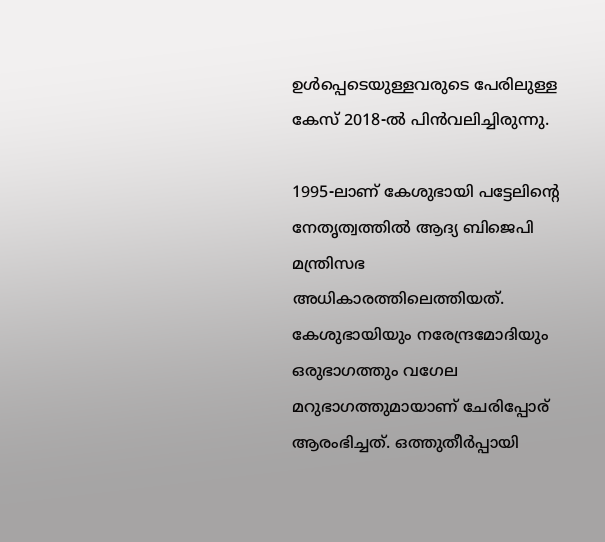ഉൾപ്പെടെയുള്ളവരുടെ പേരിലുള്ള കേസ് 2018-ൽ പിൻവലിച്ചിരുന്നു.

1995-ലാണ് കേശുഭായി പട്ടേലിന്റെ നേതൃത്വത്തിൽ ആദ്യ ബിജെപി മന്ത്രിസഭ അധികാരത്തിലെത്തിയത്. കേശുഭായിയും നരേന്ദ്രമോദിയും ഒരുഭാഗത്തും വഗേല മറുഭാഗത്തുമായാണ് ചേരിപ്പോര് ആരംഭിച്ചത്. ഒത്തുതീർപ്പായി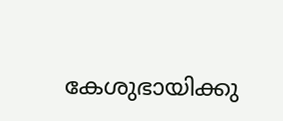കേശുഭായിക്കു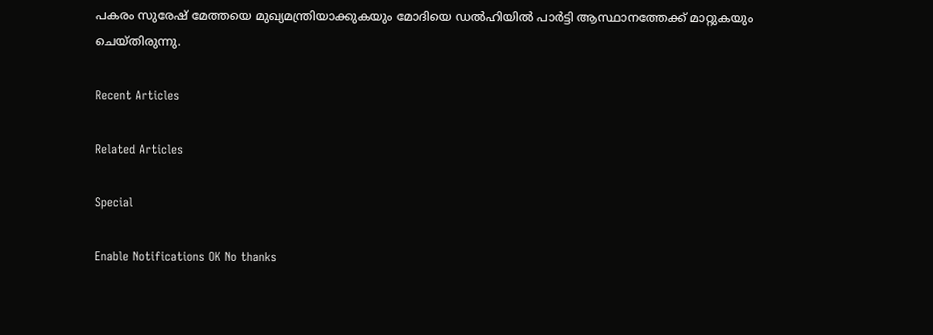പകരം സുരേഷ് മേത്തയെ മുഖ്യമന്ത്രിയാക്കുകയും മോദിയെ ഡൽഹിയിൽ പാർട്ടി ആസ്ഥാനത്തേക്ക് മാറ്റുകയും ചെയ്തിരുന്നു.

Recent Articles

Related Articles

Special

Enable Notifications OK No thanks